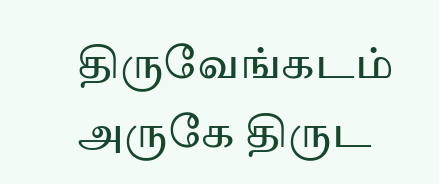திருவேங்கடம் அருகே திருட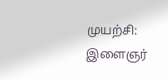முயற்சி: இளைஞர்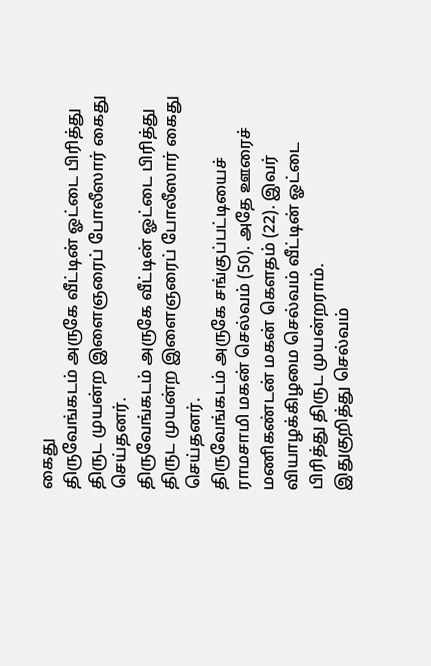கைது
திருவேங்கடம் அருகே வீட்டின் ஓட்டை பிரித்து திருட முயன்ற இளைஞரைப் போலீஸார் கைது செய்தனர்.
திருவேங்கடம் அருகே வீட்டின் ஓட்டை பிரித்து திருட முயன்ற இளைஞரைப் போலீஸார் கைது செய்தனர்.
திருவேங்கடம் அருகே சங்குப்பட்டியைச் ராமசாமி மகன் செல்வம் (50). அதே ஊரைச் மணிகண்டன் மகன் கௌதம் (22). இவர் வியாழக்கிழமை செல்வம் வீட்டின் ஓட்டை பிரித்து திருட முயன்றராம்.
இதுகுறித்து செல்வம்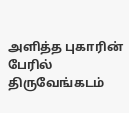அளித்த புகாரின் பேரில் திருவேங்கடம்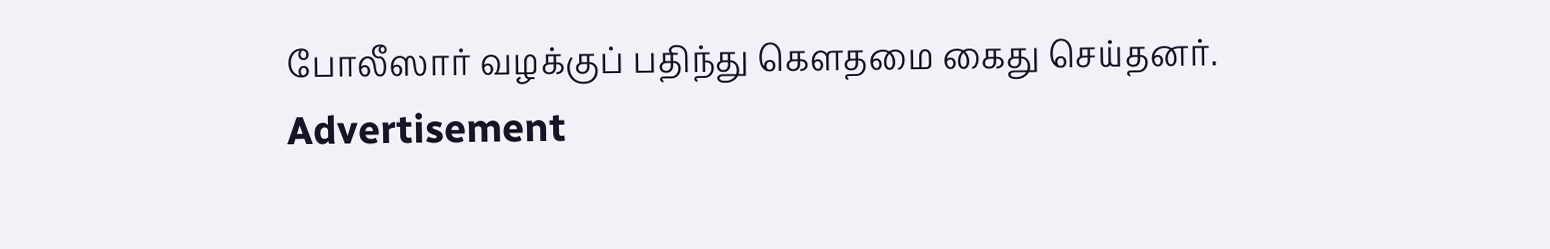போலீஸார் வழக்குப் பதிந்து கௌதமை கைது செய்தனர்.
Advertisement